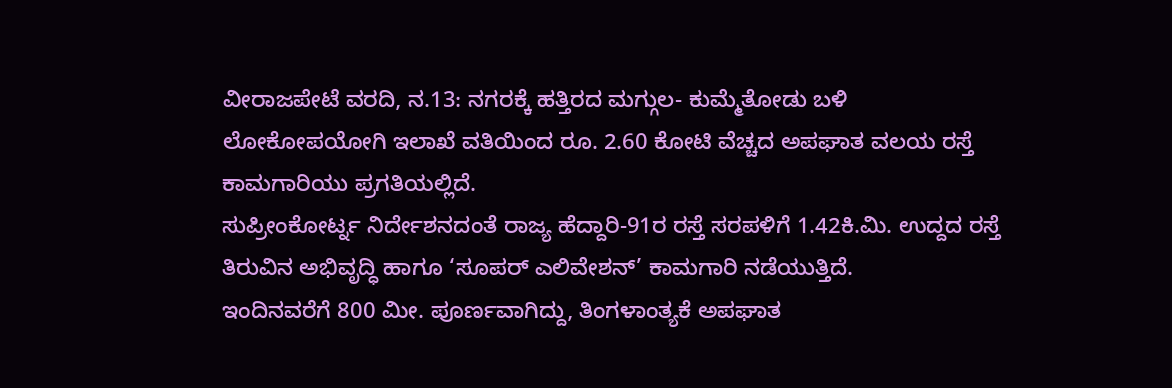ವೀರಾಜಪೇಟೆ ವರದಿ, ನ.13: ನಗರಕ್ಕೆ ಹತ್ತಿರದ ಮಗ್ಗುಲ- ಕುಮ್ಮೆತೋಡು ಬಳಿ ಲೋಕೋಪಯೋಗಿ ಇಲಾಖೆ ವತಿಯಿಂದ ರೂ. 2.60 ಕೋಟಿ ವೆಚ್ಚದ ಅಪಘಾತ ವಲಯ ರಸ್ತೆ ಕಾಮಗಾರಿಯು ಪ್ರಗತಿಯಲ್ಲಿದೆ.
ಸುಪ್ರೀಂಕೋರ್ಟ್ನ ನಿರ್ದೇಶನದಂತೆ ರಾಜ್ಯ ಹೆದ್ದಾರಿ-91ರ ರಸ್ತೆ ಸರಪಳಿಗೆ 1.42ಕಿ.ಮಿ. ಉದ್ದದ ರಸ್ತೆ ತಿರುವಿನ ಅಭಿವೃದ್ಧಿ ಹಾಗೂ ‘ಸೂಪರ್ ಎಲಿವೇಶನ್’ ಕಾಮಗಾರಿ ನಡೆಯುತ್ತಿದೆ.
ಇಂದಿನವರೆಗೆ 800 ಮೀ. ಪೂರ್ಣವಾಗಿದ್ದು, ತಿಂಗಳಾಂತ್ಯಕೆ ಅಪಘಾತ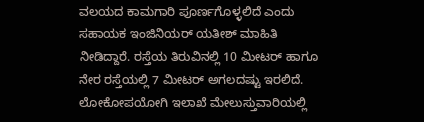ವಲಯದ ಕಾಮಗಾರಿ ಪೂರ್ಣಗೊಳ್ಳಲಿದೆ ಎಂದು ಸಹಾಯಕ ಇಂಜಿನಿಯರ್ ಯತೀಶ್ ಮಾಹಿತಿ ನೀಡಿದ್ದಾರೆ. ರಸ್ತೆಯ ತಿರುವಿನಲ್ಲಿ 10 ಮೀಟರ್ ಹಾಗೂ ನೇರ ರಸ್ತೆಯಲ್ಲಿ 7 ಮೀಟರ್ ಅಗಲದಷ್ಟು ಇರಲಿದೆ. ಲೋಕೋಪಯೋಗಿ ಇಲಾಖೆ ಮೇಲುಸ್ತುವಾರಿಯಲ್ಲಿ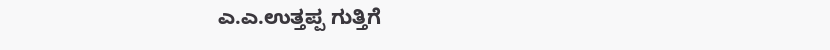ಎ.ಎ.ಉತ್ತಪ್ಪ ಗುತ್ತಿಗೆ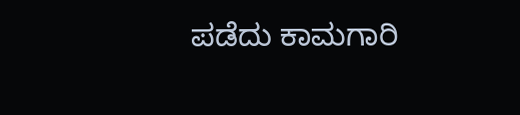ಪಡೆದು ಕಾಮಗಾರಿ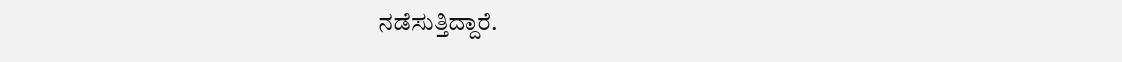ನಡೆಸುತ್ತಿದ್ದಾರೆ.